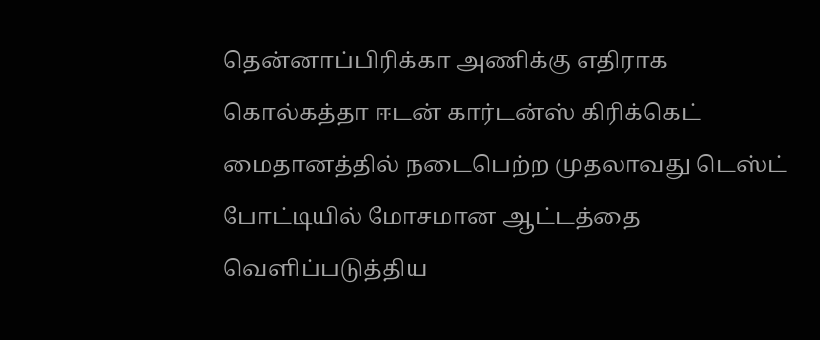தென்னாப்பிரிக்கா அணிக்கு எதிராக கொல்கத்தா ஈடன் கார்டன்ஸ் கிரிக்கெட் மைதானத்தில் நடைபெற்ற முதலாவது டெஸ்ட் போட்டியில் மோசமான ஆட்டத்தை வெளிப்படுத்திய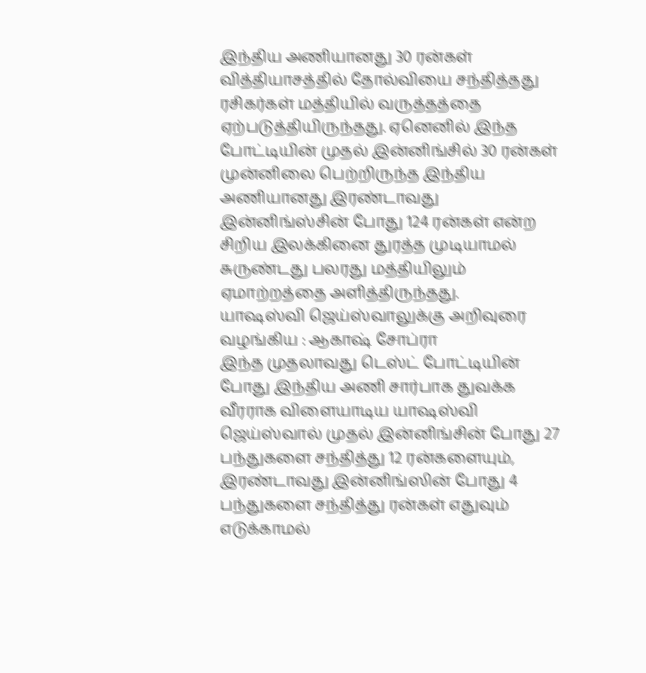இந்திய அணியானது 30 ரன்கள் வித்தியாசத்தில் தோல்வியை சந்தித்தது ரசிகர்கள் மத்தியில் வருத்தத்தை ஏற்படுத்தியிருந்தது. ஏனெனில் இந்த போட்டியின் முதல் இன்னிங்சில் 30 ரன்கள் முன்னிலை பெற்றிருந்த இந்திய அணியானது இரண்டாவது இன்னிங்ஸ்சின் போது 124 ரன்கள் என்ற சிறிய இலக்கினை துரத்த முடியாமல் சுருண்டது பலரது மத்தியிலும் ஏமாற்றத்தை அளித்திருந்தது.
யாஷஸ்வி ஜெய்ஸ்வாலுக்கு அறிவுரை வழங்கிய : ஆகாஷ் சோப்ரா
இந்த முதலாவது டெஸ்ட் போட்டியின் போது இந்திய அணி சார்பாக துவக்க வீரராக விளையாடிய யாஷஸ்வி ஜெய்ஸ்வால் முதல் இன்னிங்சின் போது 27 பந்துகளை சந்தித்து 12 ரன்களையும், இரண்டாவது இன்னிங்ஸின் போது 4 பந்துகளை சந்தித்து ரன்கள் எதுவும் எடுக்காமல்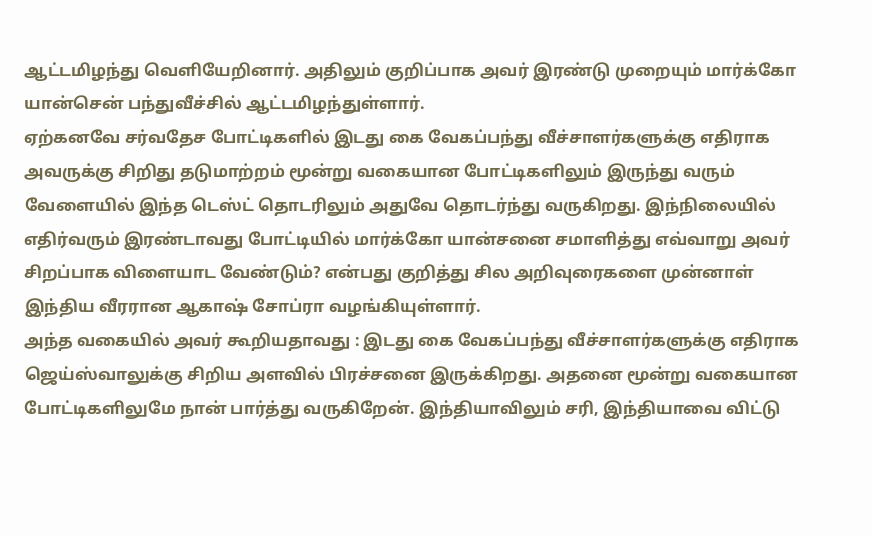ஆட்டமிழந்து வெளியேறினார். அதிலும் குறிப்பாக அவர் இரண்டு முறையும் மார்க்கோ யான்சென் பந்துவீச்சில் ஆட்டமிழந்துள்ளார்.
ஏற்கனவே சர்வதேச போட்டிகளில் இடது கை வேகப்பந்து வீச்சாளர்களுக்கு எதிராக அவருக்கு சிறிது தடுமாற்றம் மூன்று வகையான போட்டிகளிலும் இருந்து வரும் வேளையில் இந்த டெஸ்ட் தொடரிலும் அதுவே தொடர்ந்து வருகிறது. இந்நிலையில் எதிர்வரும் இரண்டாவது போட்டியில் மார்க்கோ யான்சனை சமாளித்து எவ்வாறு அவர் சிறப்பாக விளையாட வேண்டும்? என்பது குறித்து சில அறிவுரைகளை முன்னாள் இந்திய வீரரான ஆகாஷ் சோப்ரா வழங்கியுள்ளார்.
அந்த வகையில் அவர் கூறியதாவது : இடது கை வேகப்பந்து வீச்சாளர்களுக்கு எதிராக ஜெய்ஸ்வாலுக்கு சிறிய அளவில் பிரச்சனை இருக்கிறது. அதனை மூன்று வகையான போட்டிகளிலுமே நான் பார்த்து வருகிறேன். இந்தியாவிலும் சரி, இந்தியாவை விட்டு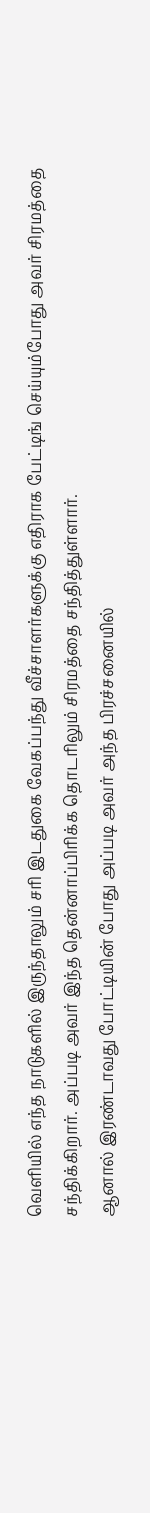வெளியில் எந்த நாடுகளில் இருந்தாலும் சரி இடதுகை வேகப்பந்து வீச்சாளர்களுக்கு எதிராக பேட்டிங் செய்யும்போது அவர் சிரமத்தை சந்திக்கிறார். அப்படி அவர் இந்த தென்னாப்பிரிக்க தொடரிலும் சிரமத்தை சந்தித்துள்ளார்.
ஆனால் இரண்டாவது போட்டியின் போது அப்படி அவர் அந்த பிரச்சனையில்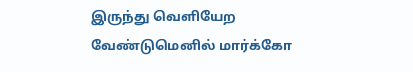இருந்து வெளியேற வேண்டுமெனில் மார்க்கோ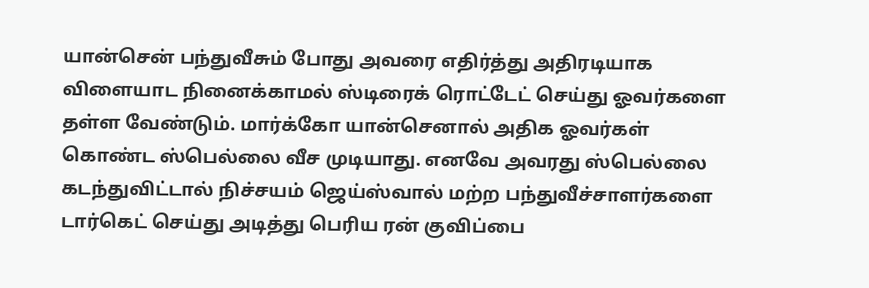யான்சென் பந்துவீசும் போது அவரை எதிர்த்து அதிரடியாக விளையாட நினைக்காமல் ஸ்டிரைக் ரொட்டேட் செய்து ஓவர்களை தள்ள வேண்டும். மார்க்கோ யான்செனால் அதிக ஓவர்கள் கொண்ட ஸ்பெல்லை வீச முடியாது. எனவே அவரது ஸ்பெல்லை கடந்துவிட்டால் நிச்சயம் ஜெய்ஸ்வால் மற்ற பந்துவீச்சாளர்களை டார்கெட் செய்து அடித்து பெரிய ரன் குவிப்பை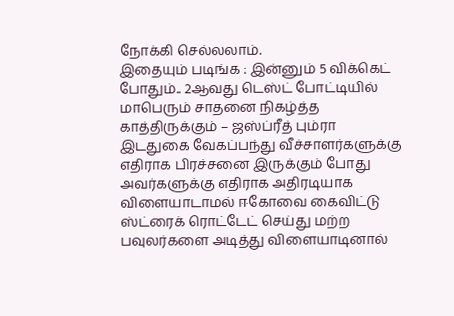நோக்கி செல்லலாம்.
இதையும் படிங்க : இன்னும் 5 விக்கெட் போதும்.. 2ஆவது டெஸ்ட் போட்டியில் மாபெரும் சாதனை நிகழ்த்த காத்திருக்கும் – ஜஸ்ப்ரீத் பும்ரா
இடதுகை வேகப்பந்து வீச்சாளர்களுக்கு எதிராக பிரச்சனை இருக்கும் போது அவர்களுக்கு எதிராக அதிரடியாக விளையாடாமல் ஈகோவை கைவிட்டு ஸ்ட்ரைக் ரொட்டேட் செய்து மற்ற பவுலர்களை அடித்து விளையாடினால்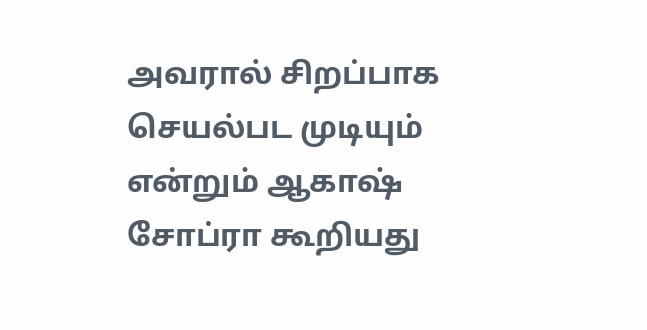அவரால் சிறப்பாக செயல்பட முடியும் என்றும் ஆகாஷ் சோப்ரா கூறியது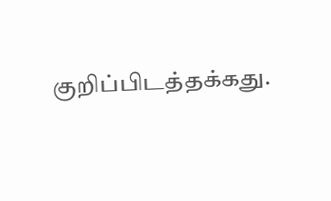குறிப்பிடத்தக்கது.